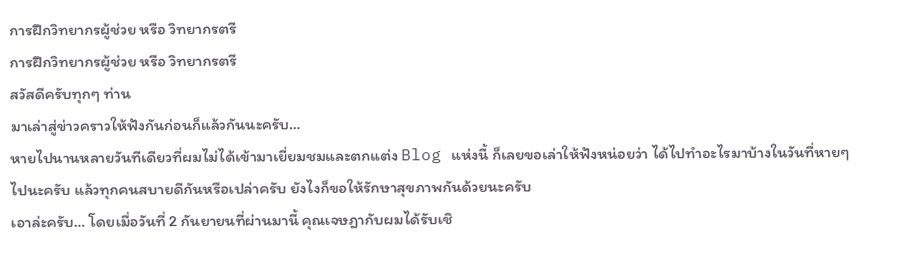การฝึกวิทยากรผู้ช่วย หรือ วิทยากรตรี
การฝึกวิทยากรผู้ช่วย หรือ วิทยากรตรี
สวัสดีครับทุกๆ ท่าน
มาเล่าสู่ข่าวคราวให้ฟังกันก่อนก็แล้วกันนะครับ…
หายไปนานหลายวันทีเดียวที่ผมไม่ได้เข้ามาเยี่ยมชมและตกแต่ง Blog แห่งนี้ ก็เลยขอเล่าให้ฟังหน่อยว่า ได้ไปทำอะไรมาบ้างในวันที่หายๆ ไปนะครับ แล้วทุกคนสบายดีกันหรือเปล่าครับ ยังไงก็ขอให้รักษาสุขภาพกันด้วยนะครับ
เอาล่ะครับ… โดยเมื่อวันที่ 2 กันยายนที่ผ่านมานี้ คุณเจษฎากับผมได้รับเชิ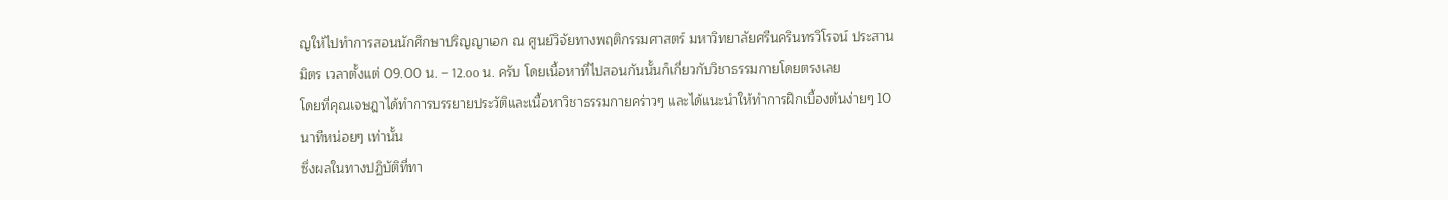ญให้ไปทำการสอนนักศึกษาปริญญาเอก ณ ศูนย์วิจัยทางพฤติกรรมศาสตร์ มหาวิทยาลัยศรีนครินทรวิโรจน์ ประสานมิตร เวลาตั้งแต่ 09.00 น. – 12.oo น. ครับ โดยเนื้อหาที่ไปสอนกันนั้นก็เกี่ยวกับวิชาธรรมกายโดยตรงเลย
โดยที่คุณเจษฎาได้ทำการบรรยายประวัติและเนื้อหาวิชาธรรมกายคร่าวๆ และได้แนะนำให้ทำการฝึกเบื้องต้นง่ายๆ 10 นาทีหน่อยๆ เท่านั้น
ซึ่งผลในทางปฏิบัติที่ทา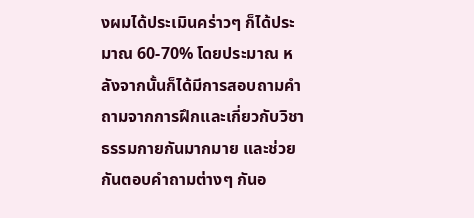งผมได้ประเมินคร่าวๆ ก็ได้ประมาณ 60-70% โดยประมาณ หลังจากนั้นก็ได้มีการสอบถามคำถามจากการฝึกและเกี่ยวกับวิชาธรรมกายกันมากมาย และช่วยกันตอบคำถามต่างๆ กันอ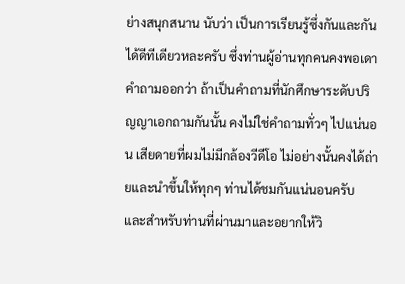ย่างสนุกสนาน นับว่า เป็นการเรียนรู้ซึ่งกันและกันได้ดีทีเดียวหละครับ ซึ่งท่านผู้อ่านทุกคนคงพอเดาคำถามออกว่า ถ้าเป็นคำถามที่นักศึกษาระดับปริญญาเอกถามกันนั้น คงไม่ใช่คำถามทั่วๆ ไปแน่นอน เสียดายที่ผมไม่มีกล้องวีดีโอ ไม่อย่างนั้นคงได้ถ่ายและนำขึ้นให้ทุกๆ ท่านได้ชมกันแน่นอนครับ
และสำหรับท่านที่ผ่านมาและอยากให้วิ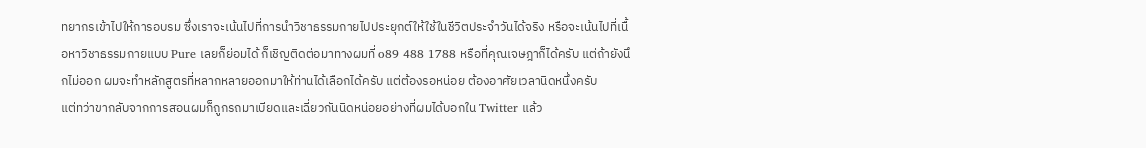ทยากรเข้าไปให้การอบรม ซึ่งเราจะเน้นไปที่การนำวิชาธรรมกายไปประยุกต์ให้ใช้ในชีวิตประจำวันได้จริง หรือจะเน้นไปที่เนื้อหาวิชาธรรมกายแบบ Pure เลยก็ย่อมได้ ก็เชิญติดต่อมาทางผมที่ o89 488 1788 หรือที่คุณเจษฎาก็ได้ครับ แต่ถ้ายังนึกไม่ออก ผมจะทำหลักสูตรที่หลากหลายออกมาให้ท่านได้เลือกได้ครับ แต่ต้องรอหน่อย ต้องอาศัยเวลานิดหนึ่งครับ
แต่ทว่าขากลับจากการสอนผมก็ถูกรถมาเบียดและเฉี่ยวกันนิดหน่อยอย่างที่ผมได้บอกใน Twitter แล้ว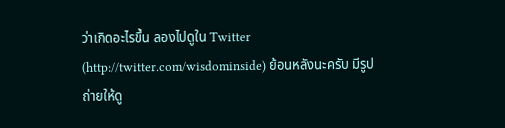ว่าเกิดอะไรขึ้น ลองไปดูใน Twitter (http://twitter.com/wisdominside) ย้อนหลังนะครับ มีรูปถ่ายให้ดู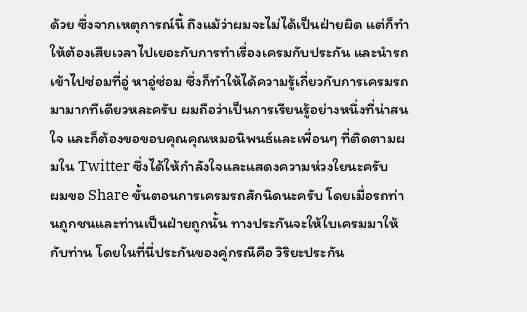ด้วย ซึ่งจากเหตุการณ์นี้ ถึงแม้ว่าผมจะไม่ได้เป็นฝ่ายผิด แต่ก็ทำให้ต้องเสียเวลาไปเยอะกับการทำเรื่องเครมกับประกัน และนำรถเข้าไปซ่อมที่อู่ หาอู่ซ่อม ซึ่งก็ทำให้ได้ความรู้เกี่ยวกับการเครมรถมามากทีเดียวหละครับ ผมถือว่าเป็นการเรียนรู้อย่างหนึ่งที่น่าสนใจ และก็ต้องขอขอบคุณคุณหมอนิพนธ์และเพื่อนๆ ที่ติดตามผมใน Twitter ซึ่งได้ให้กำลังใจและแสดงความห่วงใยนะครับ
ผมขอ Share ขั้นตอนการเครมรถสักนิดนะครับ โดยเมื่อรถท่านถูกชนและท่านเป็นฝ่ายถูกนั้น ทางประกันจะให้ใบเครมมาให้กับท่าน โดยในที่นี่ประกันของคู่กรณีคือ วิริยะประกัน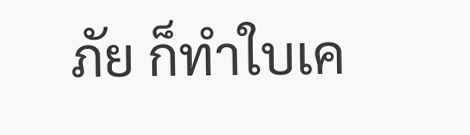ภัย ก็ทำใบเค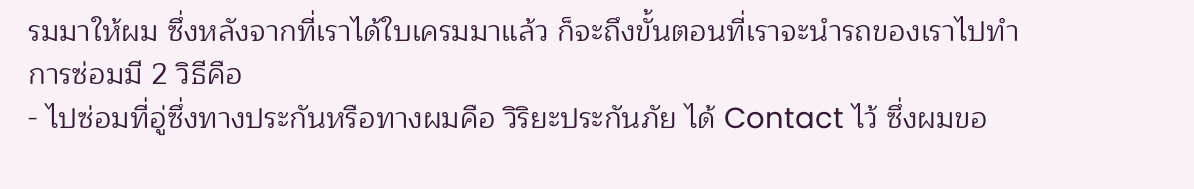รมมาให้ผม ซึ่งหลังจากที่เราได้ใบเครมมาแล้ว ก็จะถึงขั้นตอนที่เราจะนำรถของเราไปทำการซ่อมมี 2 วิธีคือ
- ไปซ่อมที่อู่ซึ่งทางประกันหรือทางผมคือ วิริยะประกันภัย ได้ Contact ไว้ ซึ่งผมขอ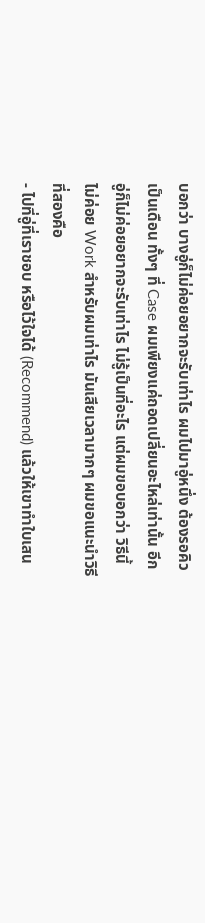บอกว่า บางอู่ก็ไม่ค่อยอยากจะรับเท่าไร ผมไปมาอู่หนึ่ง ต้องรอคิวเป็นเดือน ทั้งๆ ที่ Case ผมเพียงแค่ถอดเปลี่ยนอะไหล่เท่านั้น อีกอู่ก็ไม่ค่อยอยากจะรับเท่าไร ไม่รู้เป็นที่อะไร แต่ผมขอบอกว่า วิธีนี้ไม่ค่อย Work สำหรับผมเท่าไร มันเสียเวลามากๆ ผมขอแนะนำวิธีที่สองคือ
- ไปที่อู่ที่เราชอบ หรือไว้ใจได้ (Recommend) แล้วให้เขาทำใบเสน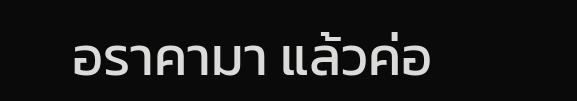อราคามา แล้วค่อ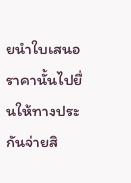ยนำใบเสนอราคานั้นไปยื่นให้ทางประกันจ่ายสิ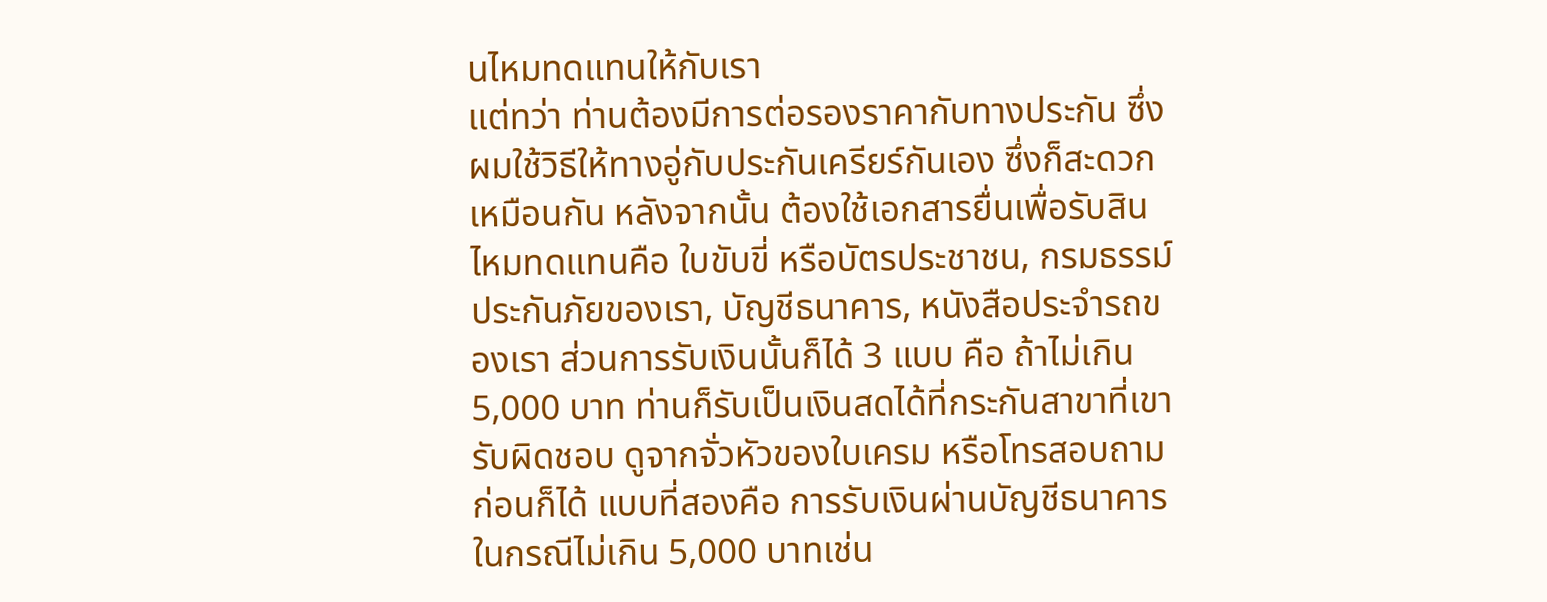นไหมทดแทนให้กับเรา
แต่ทว่า ท่านต้องมีการต่อรองราคากับทางประกัน ซึ่งผมใช้วิธีให้ทางอู่กับประกันเครียร์กันเอง ซึ่งก็สะดวกเหมือนกัน หลังจากนั้น ต้องใช้เอกสารยื่นเพื่อรับสินไหมทดแทนคือ ใบขับขี่ หรือบัตรประชาชน, กรมธรรม์ประกันภัยของเรา, บัญชีธนาคาร, หนังสือประจำรถของเรา ส่วนการรับเงินนั้นก็ได้ 3 แบบ คือ ถ้าไม่เกิน 5,000 บาท ท่านก็รับเป็นเงินสดได้ที่กระกันสาขาที่เขารับผิดชอบ ดูจากจั่วหัวของใบเครม หรือโทรสอบถามก่อนก็ได้ แบบที่สองคือ การรับเงินผ่านบัญชีธนาคารในกรณีไม่เกิน 5,000 บาทเช่น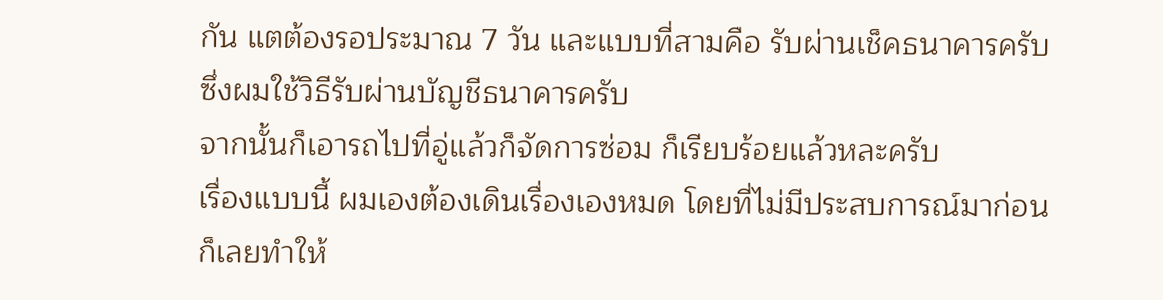กัน แตต้องรอประมาณ 7 วัน และแบบที่สามคือ รับผ่านเช็คธนาคารครับ ซึ่งผมใช้วิธีรับผ่านบัญชีธนาคารครับ
จากนั้นก็เอารถไปที่อู่แล้วก็จัดการซ่อม ก็เรียบร้อยแล้วหละครับ
เรื่องแบบนี้ ผมเองต้องเดินเรื่องเองหมด โดยที่ไม่มีประสบการณ์มาก่อน ก็เลยทำให้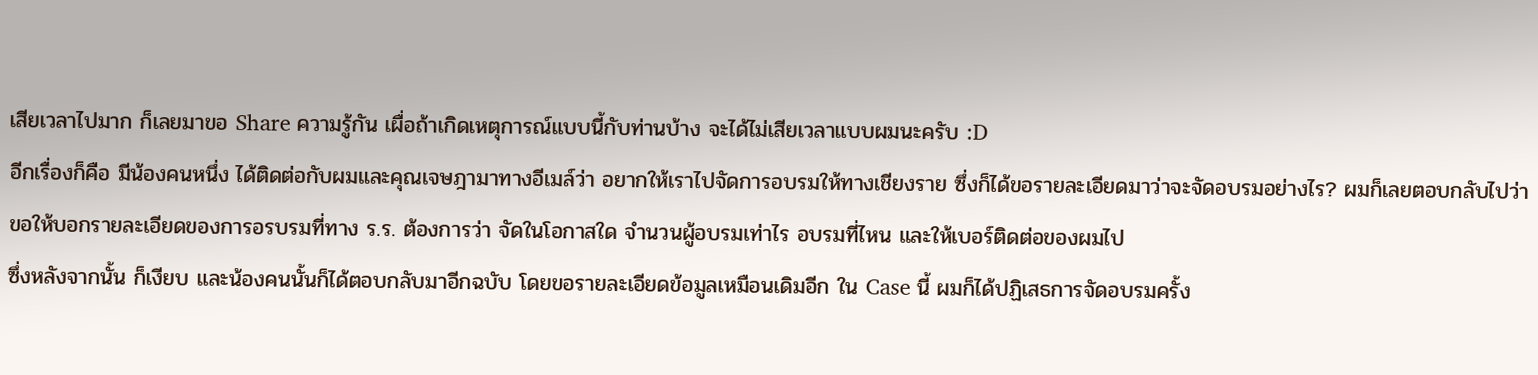เสียเวลาไปมาก ก็เลยมาขอ Share ความรู้กัน เผื่อถ้าเกิดเหตุการณ์แบบนี้กับท่านบ้าง จะได้ไม่เสียเวลาแบบผมนะครับ :D
อีกเรื่องก็คือ มีน้องคนหนึ่ง ได้ติดต่อกับผมและคุณเจษฎามาทางอีเมล์ว่า อยากให้เราไปจัดการอบรมให้ทางเชียงราย ซึ่งก็ได้ขอรายละเอียดมาว่าจะจัดอบรมอย่างไร? ผมก็เลยตอบกลับไปว่า ขอให้บอกรายละเอียดของการอรบรมที่ทาง ร.ร. ต้องการว่า จัดในโอกาสใด จำนวนผู้อบรมเท่าไร อบรมที่ไหน และให้เบอร์ติดต่อของผมไป
ซึ่งหลังจากนั้น ก็เงียบ และน้องคนนั้นก็ได้ตอบกลับมาอีกฉบับ โดยขอรายละเอียดข้อมูลเหมือนเดิมอีก ใน Case นี้ ผมก็ได้ปฏิเสธการจัดอบรมครั้ง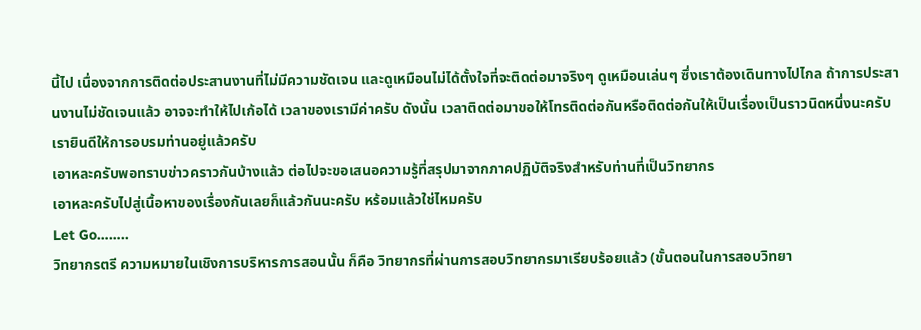นี้ไป เนื่องจากการติดต่อประสานงานที่ไม่มีความชัดเจน และดูเหมือนไม่ได้ตั้งใจที่จะติดต่อมาจริงๆ ดูเหมือนเล่นๆ ซึ่งเราต้องเดินทางไปไกล ถ้าการประสานงานไม่ชัดเจนแล้ว อาจจะทำให้ไปเก้อได้ เวลาของเรามีค่าครับ ดังนั้น เวลาติดต่อมาขอให้โทรติดต่อกันหรือติดต่อกันให้เป็นเรื่องเป็นราวนิดหนึ่งนะครับ เรายินดีให้การอบรมท่านอยู่แล้วครับ
เอาหละครับพอทราบข่าวคราวกันบ้างแล้ว ต่อไปจะขอเสนอความรู้ที่สรุปมาจากภาคปฏิบัติจริงสำหรับท่านที่เป็นวิทยากร
เอาหละครับไปสู่เนื้อหาของเรื่องกันเลยก็แล้วกันนะครับ หร้อมแล้วใช่ไหมครับ
Let Go……..
วิทยากรตรี ความหมายในเชิงการบริหารการสอนนั้น ก็คือ วิทยากรที่ผ่านการสอบวิทยากรมาเรียบร้อยแล้ว (ขั้นตอนในการสอบวิทยา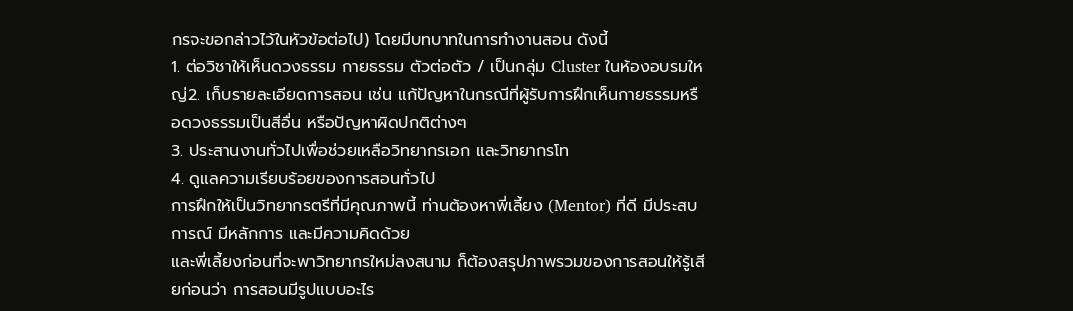กรจะขอกล่าวไว้ในหัวข้อต่อไป) โดยมีบทบาทในการทำงานสอน ดังนี้
1. ต่อวิชาให้เห็นดวงธรรม กายธรรม ตัวต่อตัว / เป็นกลุ่ม Cluster ในห้องอบรมใหญ่2. เก็บรายละเอียดการสอน เช่น แก้ปัญหาในกรณีที่ผู้รับการฝึกเห็นกายธรรมหรือดวงธรรมเป็นสีอื่น หรือปัญหาผิดปกติต่างๆ
3. ประสานงานทั่วไปเพื่อช่วยเหลือวิทยากรเอก และวิทยากรโท
4. ดูแลความเรียบร้อยของการสอนทั่วไป
การฝึกให้เป็นวิทยากรตรีที่มีคุณภาพนี้ ท่านต้องหาพี่เลี้ยง (Mentor) ที่ดี มีประสบการณ์ มีหลักการ และมีความคิดด้วย
และพี่เลี้ยงก่อนที่จะพาวิทยากรใหม่ลงสนาม ก็ต้องสรุปภาพรวมของการสอนให้รู้เสียก่อนว่า การสอนมีรูปแบบอะไร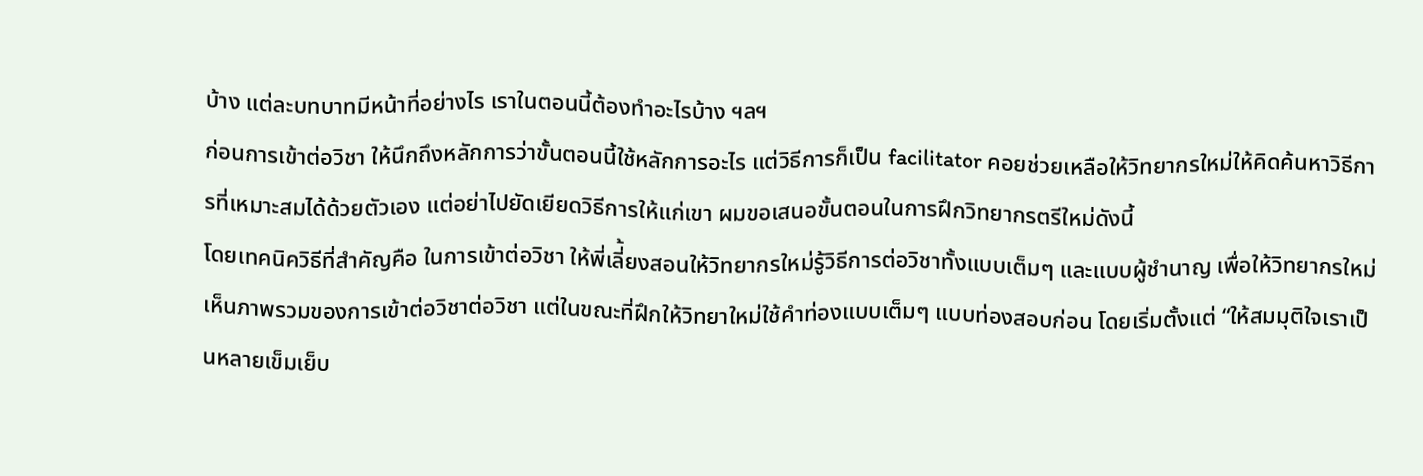บ้าง แต่ละบทบาทมีหน้าที่อย่างไร เราในตอนนี้ต้องทำอะไรบ้าง ฯลฯ
ก่อนการเข้าต่อวิชา ให้นึกถึงหลักการว่าขั้นตอนนี้ใช้หลักการอะไร แต่วิธีการก็เป็น facilitator คอยช่วยเหลือให้วิทยากรใหม่ให้คิดค้นหาวิธีการที่เหมาะสมได้ด้วยตัวเอง แต่อย่าไปยัดเยียดวิธีการให้แก่เขา ผมขอเสนอขั้นตอนในการฝึกวิทยากรตรีใหม่ดังนี้
โดยเทคนิควิธีที่สำคัญคือ ในการเข้าต่อวิชา ให้พี่เลี่้ยงสอนให้วิทยากรใหม่รู้วิธีการต่อวิชาทั้งแบบเต็มๆ และแบบผู้ชำนาญ เพื่อให้วิทยากรใหม่เห็นภาพรวมของการเข้าต่อวิชาต่อวิชา แต่ในขณะที่ฝึกให้วิทยาใหม่ใช้คำท่องแบบเต็มๆ แบบท่องสอบก่อน โดยเริ่มตั้งแต่ “ให้สมมุติใจเราเป็นหลายเข็มเย็บ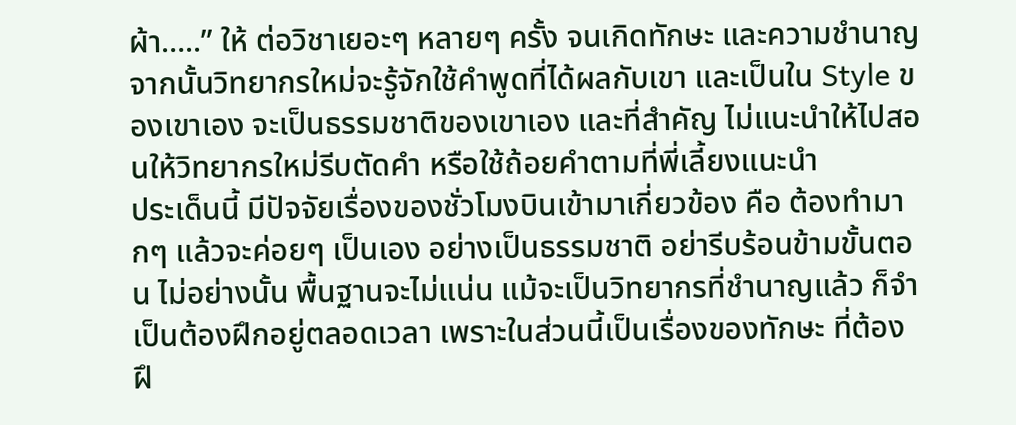ผ้า…..” ให้ ต่อวิชาเยอะๆ หลายๆ ครั้ง จนเกิดทักษะ และความชำนาญ จากนั้นวิทยากรใหม่จะรู้จักใช้คำพูดที่ได้ผลกับเขา และเป็นใน Style ของเขาเอง จะเป็นธรรมชาติของเขาเอง และที่สำคัญ ไม่แนะนำให้ไปสอนให้วิทยากรใหม่รีบตัดคำ หรือใช้ถ้อยคำตามที่พี่เลี้ยงแนะนำ
ประเด็นนี้ มีปัจจัยเรื่องของชั่วโมงบินเข้ามาเกี่ยวข้อง คือ ต้องทำมากๆ แล้วจะค่อยๆ เป็นเอง อย่างเป็นธรรมชาติ อย่ารีบร้อนข้ามขั้นตอน ไม่อย่างนั้น พื้นฐานจะไม่แน่น แม้จะเป็นวิทยากรที่ชำนาญแล้ว ก็จำเป็นต้องฝึกอยู่ตลอดเวลา เพราะในส่วนนี้เป็นเรื่องของทักษะ ที่ต้องฝึ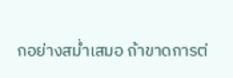กอย่างสม่ำเสมอ ถ้าขาดการต่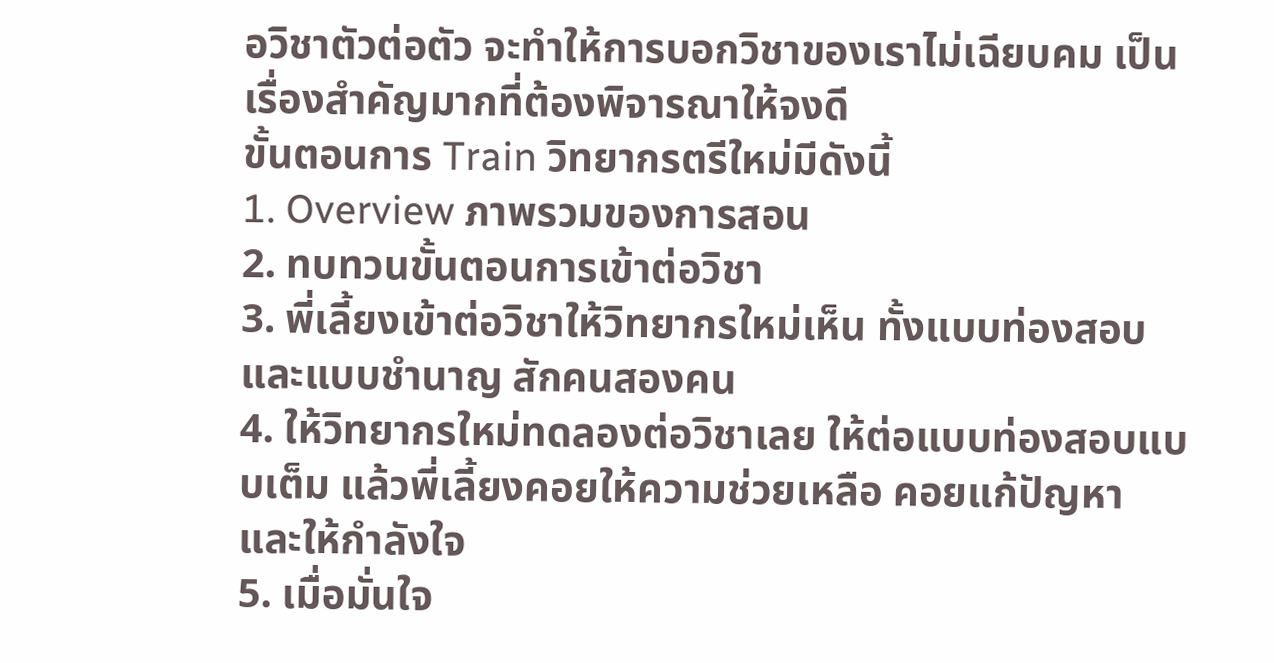อวิชาตัวต่อตัว จะทำให้การบอกวิชาของเราไม่เฉียบคม เป็นเรื่องสำคัญมากที่ต้องพิจารณาให้จงดี
ขั้นตอนการ Train วิทยากรตรีใหม่มีดังนี้
1. Overview ภาพรวมของการสอน
2. ทบทวนขั้นตอนการเข้าต่อวิชา
3. พี่เลี้ยงเข้าต่อวิชาให้วิทยากรใหม่เห็น ทั้งแบบท่องสอบ และแบบชำนาญ สักคนสองคน
4. ให้วิทยากรใหม่ทดลองต่อวิชาเลย ให้ต่อแบบท่องสอบแบบเต็ม แล้วพี่เลี้ยงคอยให้ความช่วยเหลือ คอยแก้ปัญหา และให้กำลังใจ
5. เมื่อมั่นใจ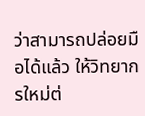ว่าสามารถปล่อยมือได้แล้ว ให้วิทยากรใหม่ต่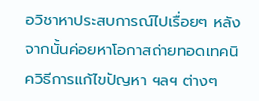อวิชาหาประสบการณ์ไปเรื่อยๆ หลังจากนั้นค่อยหาโอกาสถ่ายทอดเทคนิควิธีการแก้ไขปัญหา ฯลฯ ต่างๆ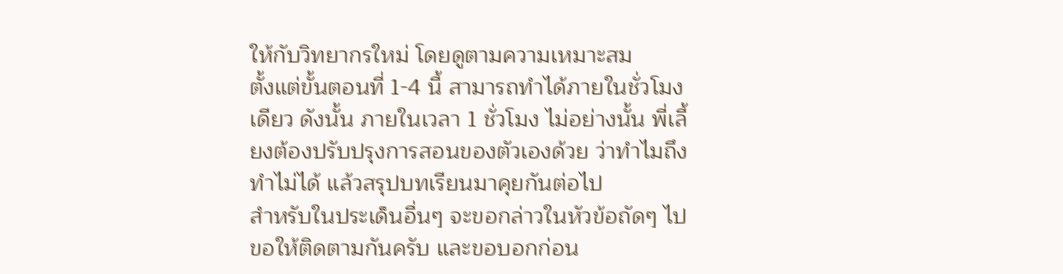ให้กับวิทยากรใหม่ โดยดูตามความเหมาะสม
ตั้งแต่ขั้นตอนที่ 1-4 นี้ สามารถทำได้ภายในชั่วโมงเดียว ดังนั้น ภายในเวลา 1 ชั่วโมง ไม่อย่างนั้น พี่เลี้ยงต้องปรับปรุงการสอนของตัวเองด้วย ว่าทำไมถึงทำไม่ได้ แล้วสรุปบทเรียนมาคุยกันต่อไป
สำหรับในประเด็นอื่นๆ จะขอกล่าวในหัวข้อถัดๆ ไป ขอให้ติดตามกันครับ และขอบอกก่อน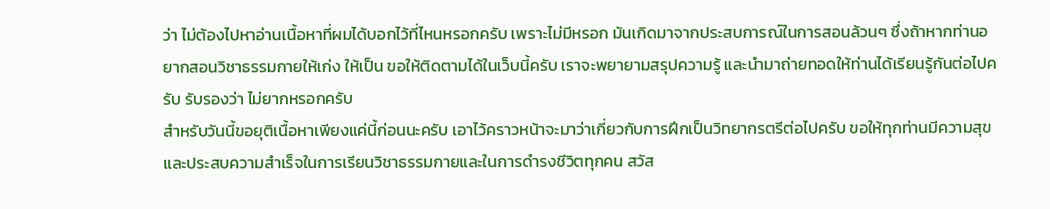ว่า ไม่ต้องไปหาอ่านเนื้อหาที่ผมได้บอกไว้ที่ไหนหรอกครับ เพราะไม่มีหรอก มันเกิดมาจากประสบการณ์ในการสอนล้วนๆ ซึ่งถ้าหากท่านอยากสอนวิชาธรรมกายให้เก่ง ให้เป็น ขอให้ติดตามได้ในเว็บนี้ครับ เราจะพยายามสรุปความรู้ และนำมาถ่ายทอดให้ท่านได้เรียนรู้กันต่อไปครับ รับรองว่า ไม่ยากหรอกครับ
สำหรับวันนี้ขอยุติเนื้อหาเพียงแค่นี้ก่อนนะครับ เอาไว้คราวหน้าจะมาว่าเกี่ยวกับการฝึกเป็นวิทยากรตรีต่อไปครับ ขอให้ทุกท่านมีความสุข และประสบความสำเร็จในการเรียนวิชาธรรมกายและในการดำรงชีวิตทุกคน สวัส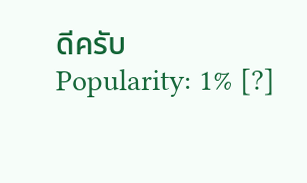ดีครับ
Popularity: 1% [?]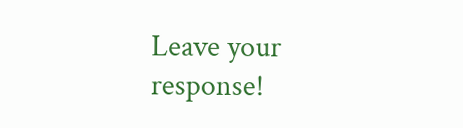Leave your response!